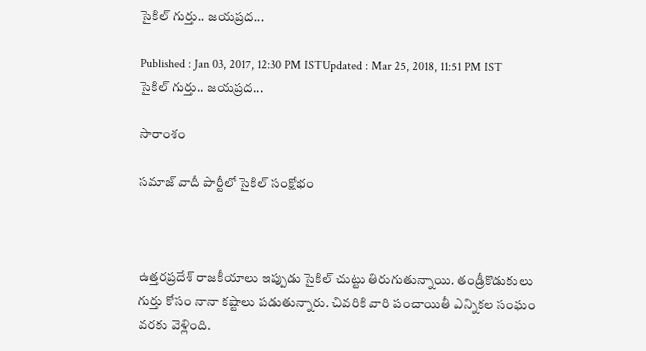సైకిల్ గుర్తు.. జయప్రద...

Published : Jan 03, 2017, 12:30 PM ISTUpdated : Mar 25, 2018, 11:51 PM IST
సైకిల్ గుర్తు.. జయప్రద...

సారాంశం

సమాజ్ వాదీ పార్టీలో సైకిల్ సంక్షోభం



ఉత్తరప్రదేశ్ రాజకీయాలు ఇప్పుడు సైకిల్ చుట్టు తిరుగుతున్నాయి. తండ్రీకొడుకులు గుర్తు కోసం నానా కష్టాలు పడుతున్నారు. చివరికి వారి పంచాయితీ ఎన్నికల సంఘం వరకు వెళ్లింది.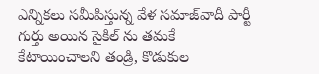ఎన్నికలు సమీపిస్తున్న వేళ సమాజ్‌వాదీ పార్టీ గుర్తు అయిన సైకిల్ ను తమకే కేటాయించాలని తండ్రి, కొడుకుల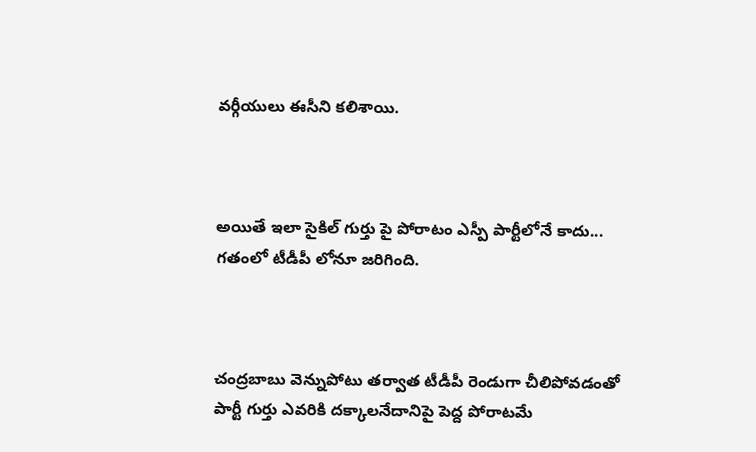వర్గీయులు ఈసీని కలిశాయి.



అయితే ఇలా సైకిల్ గుర్తు పై పోరాటం ఎస్పీ పార్టీలోనే కాదు... గతంలో టీడీపీ లోనూ జరిగింది.



చంద్రబాబు వెన్నుపోటు తర్వాత టీడీపీ రెండుగా చీలిపోవడంతో పార్టీ గుర్తు ఎవరికి దక్కాలనేదానిపై పెద్ద పోరాటమే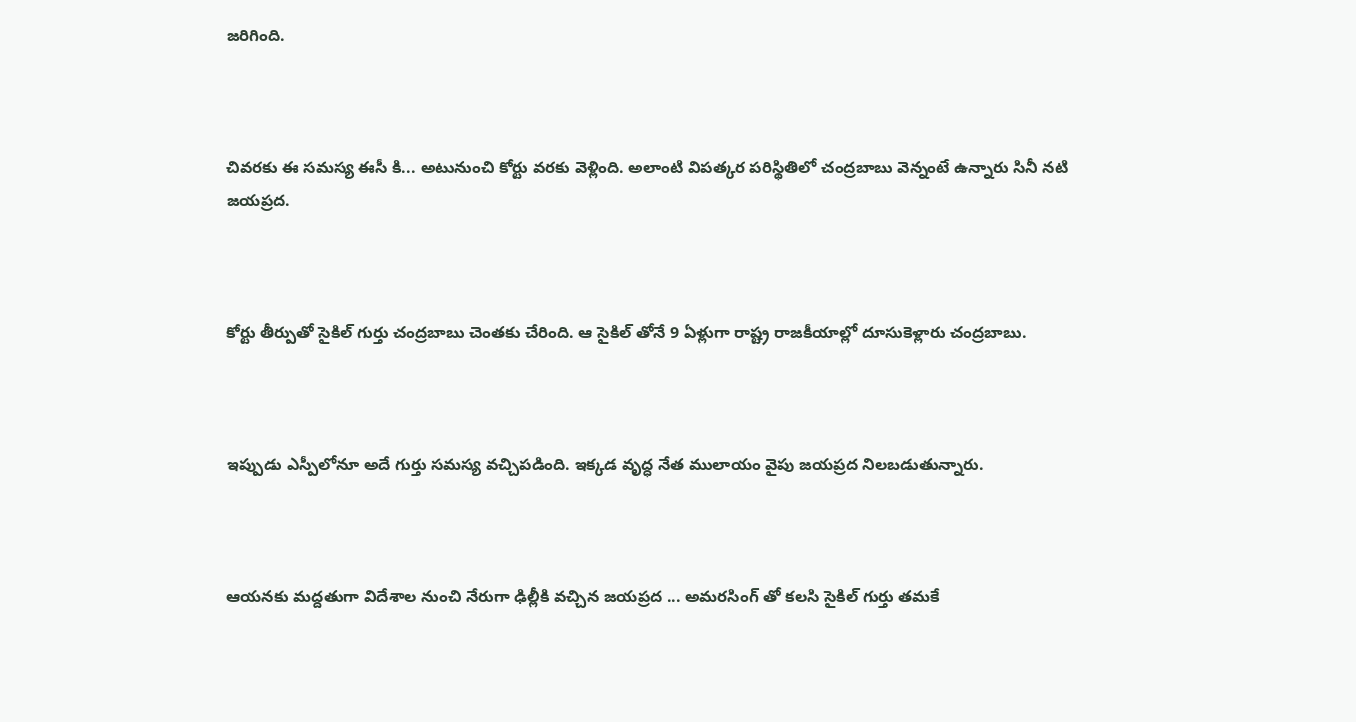జరిగింది.



చివరకు ఈ సమస్య ఈసీ కి... అటునుంచి కోర్టు వరకు వెళ్లింది. అలాంటి విపత్కర పరిస్థితిలో చంద్రబాబు వెన్నంటే ఉన్నారు సినీ నటి జయప్రద.



కోర్టు తీర్పుతో సైకిల్ గుర్తు చంద్రబాబు చెంతకు చేరింది. ఆ సైకిల్ తోనే 9 ఏళ్లుగా రాష్ట్ర రాజకీయాల్లో దూసుకెళ్లారు చంద్రబాబు.



ఇప్పుడు ఎస్పీలోనూ అదే గుర్తు సమస్య వచ్చిపడింది. ఇక్కడ వృద్ధ నేత ములాయం వైపు జయప్రద నిలబడుతున్నారు.



ఆయనకు మద్దతుగా విదేశాల నుంచి నేరుగా ఢిల్లీకి వచ్చిన జయప్రద ... అమరసింగ్ తో కలసి సైకిల్ గుర్తు తమకే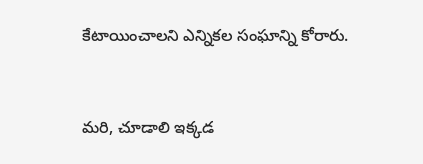కేటాయించాలని ఎన్నికల సంఘాన్ని కోరారు.



మరి, చూడాలి ఇక్కడ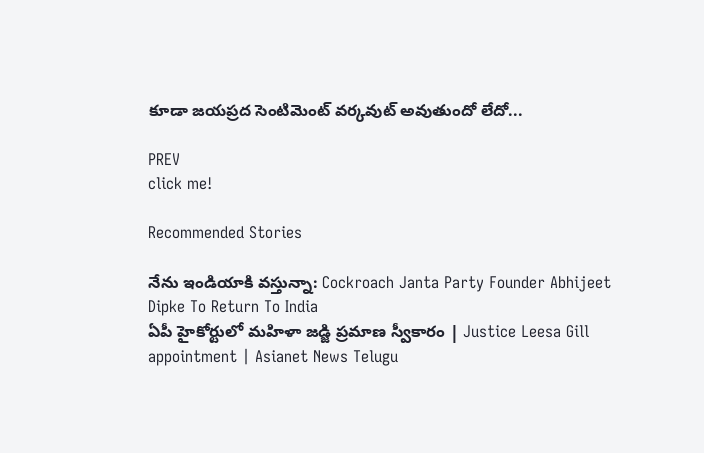కూడా జయప్రద సెంటిమెంట్ వర్కవుట్ అవుతుందో లేదో...

PREV
click me!

Recommended Stories

నేను ఇండియాకి వస్తున్నా: Cockroach Janta Party Founder Abhijeet Dipke To Return To India
ఏపీ హైకోర్టులో మహిళా జడ్జి ప్రమాణ స్వీకారం | Justice Leesa Gill appointment | Asianet News Telugu